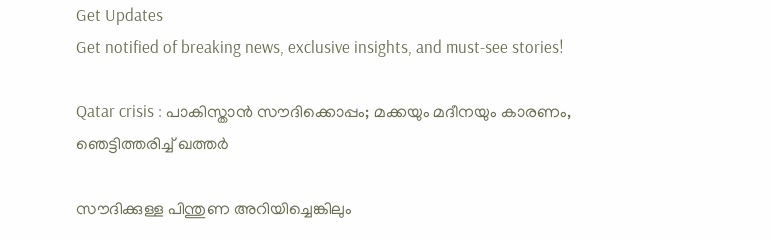Get Updates
Get notified of breaking news, exclusive insights, and must-see stories!

Qatar crisis : പാകിസ്താന്‍ സൗദിക്കൊപ്പം; മക്കയും മദീനയും കാരണം, ഞെട്ടിത്തരിച്ച് ഖത്തര്‍

സൗദിക്കുള്ള പിന്തുണ അറിയിച്ചെങ്കിലും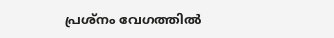പ്രശ്‌നം വേഗത്തില്‍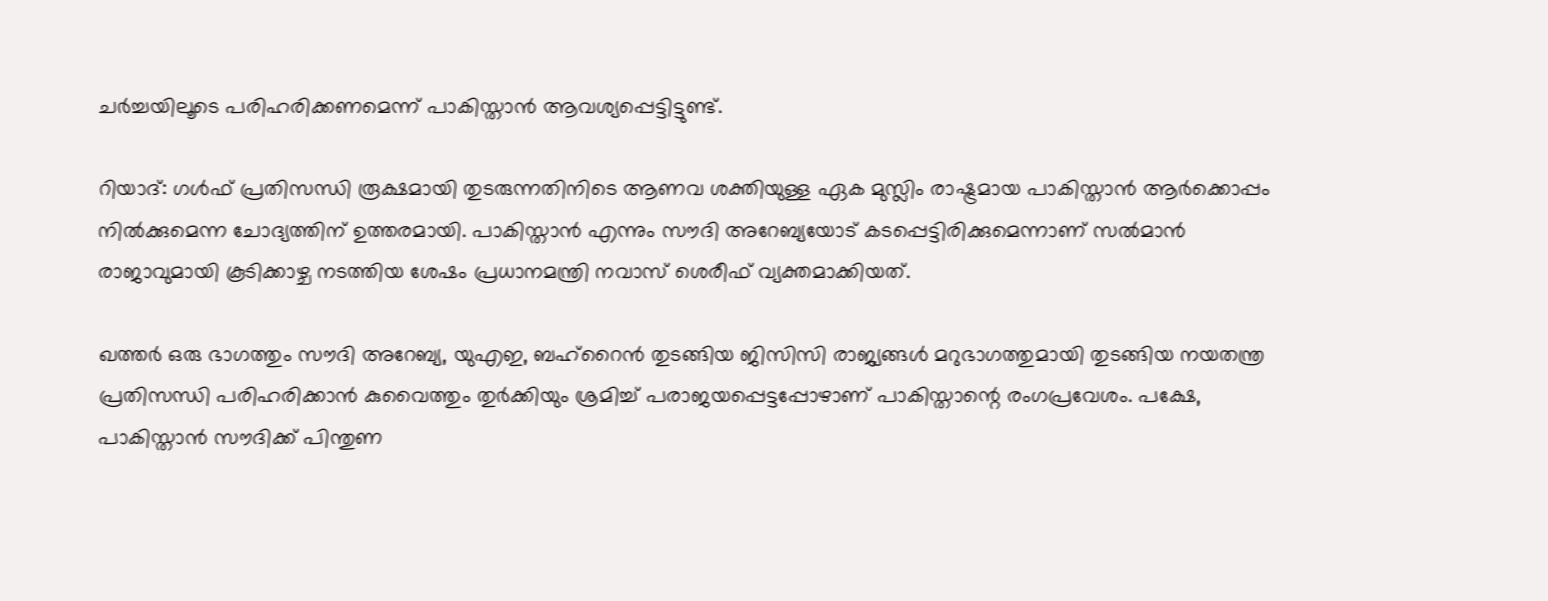ചര്‍ച്ചയിലൂടെ പരിഹരിക്കണമെന്ന് പാകിസ്താന്‍ ആവശ്യപ്പെട്ടിട്ടുണ്ട്.

റിയാദ്: ഗള്‍ഫ് പ്രതിസന്ധി രൂക്ഷമായി തുടരുന്നതിനിടെ ആണവ ശക്തിയുള്ള ഏക മുസ്ലിം രാഷ്ട്രമായ പാകിസ്താന്‍ ആര്‍ക്കൊപ്പം നില്‍ക്കുമെന്ന ചോദ്യത്തിന് ഉത്തരമായി. പാകിസ്താന്‍ എന്നും സൗദി അറേബ്യയോട് കടപ്പെട്ടിരിക്കുമെന്നാണ് സല്‍മാന്‍ രാജാവുമായി കൂടിക്കാഴ്ച നടത്തിയ ശേഷം പ്രധാനമന്ത്രി നവാസ് ശെരീഫ് വ്യക്തമാക്കിയത്.

ഖത്തര്‍ ഒരു ഭാഗത്തും സൗദി അറേബ്യ, യുഎഇ, ബഹ്‌റൈന്‍ തുടങ്ങിയ ജിസിസി രാജ്യങ്ങള്‍ മറുഭാഗത്തുമായി തുടങ്ങിയ നയതന്ത്ര പ്രതിസന്ധി പരിഹരിക്കാന്‍ കുവൈത്തും തുര്‍ക്കിയും ശ്രമിച്ച് പരാജയപ്പെട്ടപ്പോഴാണ് പാകിസ്താന്റെ രംഗപ്രവേശം. പക്ഷേ, പാകിസ്താന്‍ സൗദിക്ക് പിന്തുണ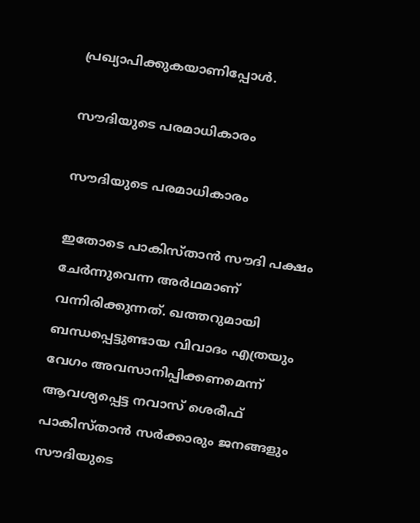പ്രഖ്യാപിക്കുകയാണിപ്പോള്‍.

സൗദിയുടെ പരമാധികാരം

സൗദിയുടെ പരമാധികാരം

ഇതോടെ പാകിസ്താന്‍ സൗദി പക്ഷം ചേര്‍ന്നുവെന്ന അര്‍ഥമാണ് വന്നിരിക്കുന്നത്. ഖത്തറുമായി ബന്ധപ്പെട്ടുണ്ടായ വിവാദം എത്രയും വേഗം അവസാനിപ്പിക്കണമെന്ന് ആവശ്യപ്പെട്ട നവാസ് ശെരീഫ് പാകിസ്താന്‍ സര്‍ക്കാരും ജനങ്ങളും സൗദിയുടെ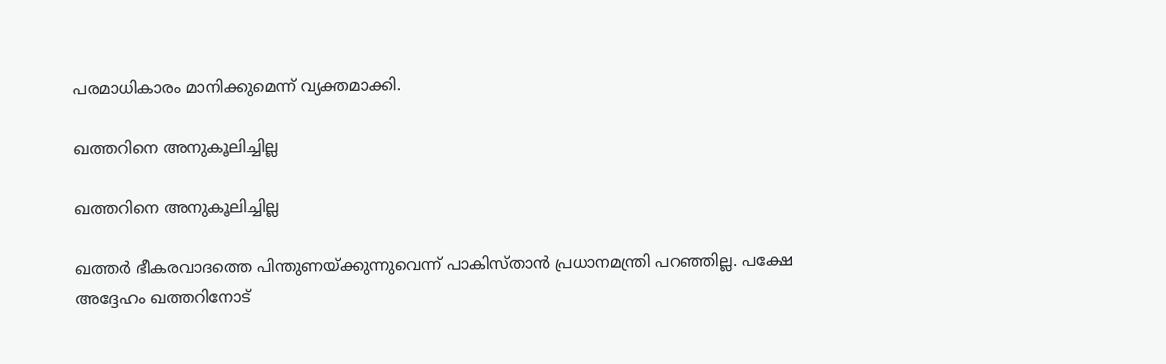പരമാധികാരം മാനിക്കുമെന്ന് വ്യക്തമാക്കി.

ഖത്തറിനെ അനുകൂലിച്ചില്ല

ഖത്തറിനെ അനുകൂലിച്ചില്ല

ഖത്തര്‍ ഭീകരവാദത്തെ പിന്തുണയ്ക്കുന്നുവെന്ന് പാകിസ്താന്‍ പ്രധാനമന്ത്രി പറഞ്ഞില്ല. പക്ഷേ അദ്ദേഹം ഖത്തറിനോട്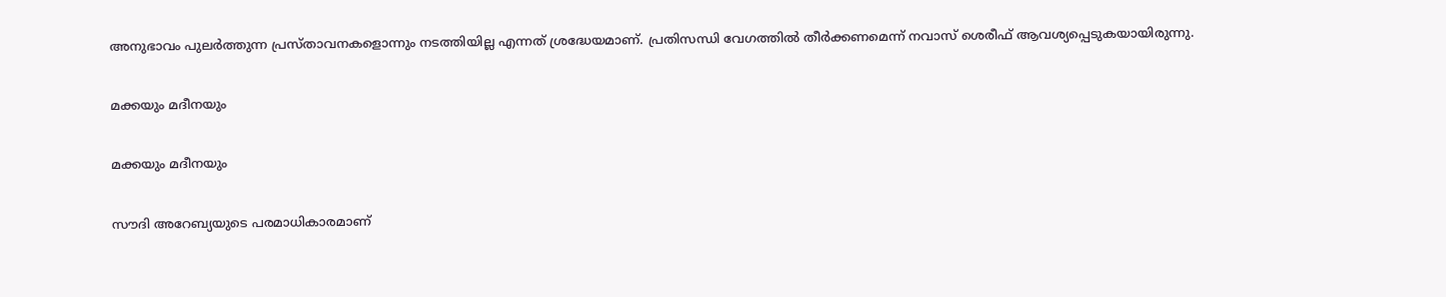അനുഭാവം പുലര്‍ത്തുന്ന പ്രസ്താവനകളൊന്നും നടത്തിയില്ല എന്നത് ശ്രദ്ധേയമാണ്. പ്രതിസന്ധി വേഗത്തില്‍ തീര്‍ക്കണമെന്ന് നവാസ് ശെരീഫ് ആവശ്യപ്പെടുകയായിരുന്നു.

മക്കയും മദീനയും

മക്കയും മദീനയും

സൗദി അറേബ്യയുടെ പരമാധികാരമാണ്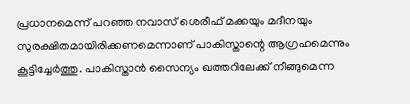പ്രധാനമെന്ന് പറഞ്ഞ നവാസ് ശെരീഫ് മക്കയും മദീനയും സുരക്ഷിതമായിരിക്കണമെന്നാണ് പാകിസ്താന്റെ ആഗ്രഹമെന്നും കൂട്ടിച്ചേര്‍ത്തു. പാകിസ്താന്‍ സൈന്യം ഖത്തറിലേക്ക് നീങ്ങുമെന്ന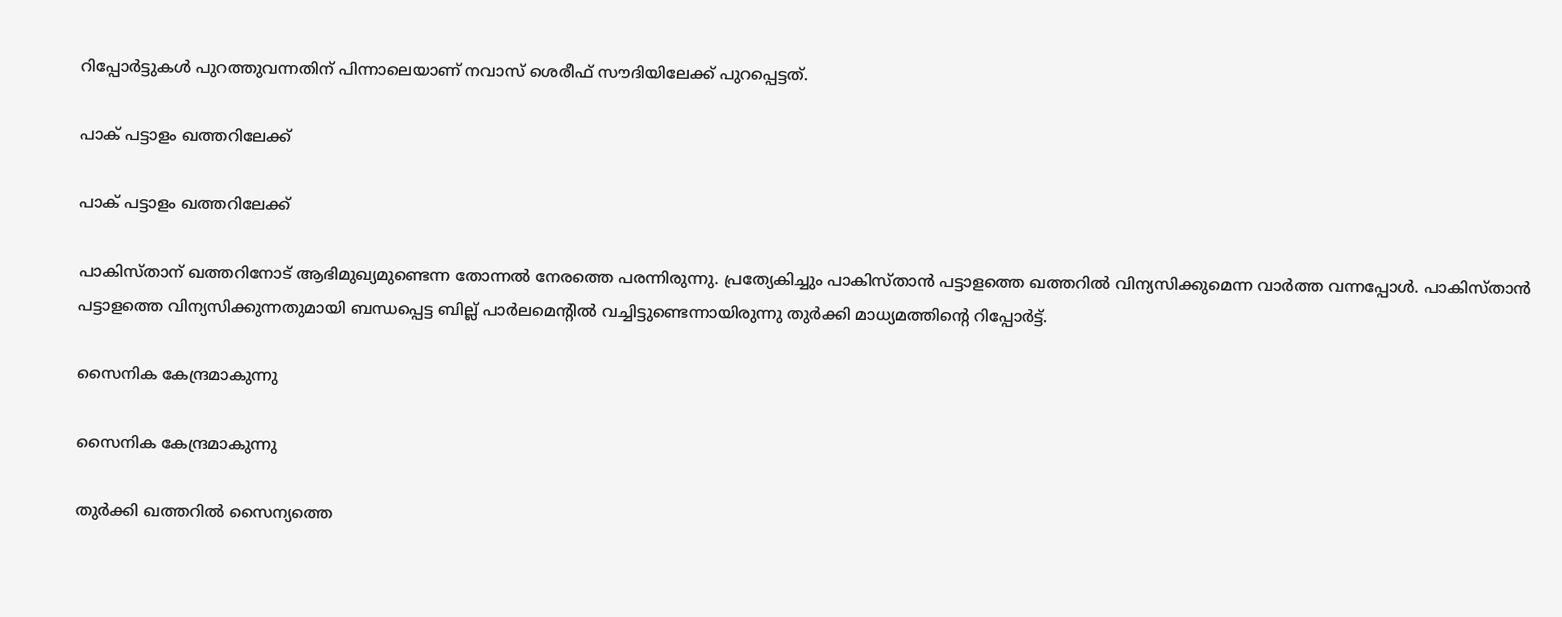റിപ്പോര്‍ട്ടുകള്‍ പുറത്തുവന്നതിന് പിന്നാലെയാണ് നവാസ് ശെരീഫ് സൗദിയിലേക്ക് പുറപ്പെട്ടത്.

പാക് പട്ടാളം ഖത്തറിലേക്ക്

പാക് പട്ടാളം ഖത്തറിലേക്ക്

പാകിസ്താന് ഖത്തറിനോട് ആഭിമുഖ്യമുണ്ടെന്ന തോന്നല്‍ നേരത്തെ പരന്നിരുന്നു. പ്രത്യേകിച്ചും പാകിസ്താന്‍ പട്ടാളത്തെ ഖത്തറില്‍ വിന്യസിക്കുമെന്ന വാര്‍ത്ത വന്നപ്പോള്‍. പാകിസ്താന്‍ പട്ടാളത്തെ വിന്യസിക്കുന്നതുമായി ബന്ധപ്പെട്ട ബില്ല് പാര്‍ലമെന്റില്‍ വച്ചിട്ടുണ്ടെന്നായിരുന്നു തുര്‍ക്കി മാധ്യമത്തിന്റെ റിപ്പോര്‍ട്ട്.

സൈനിക കേന്ദ്രമാകുന്നു

സൈനിക കേന്ദ്രമാകുന്നു

തുര്‍ക്കി ഖത്തറില്‍ സൈന്യത്തെ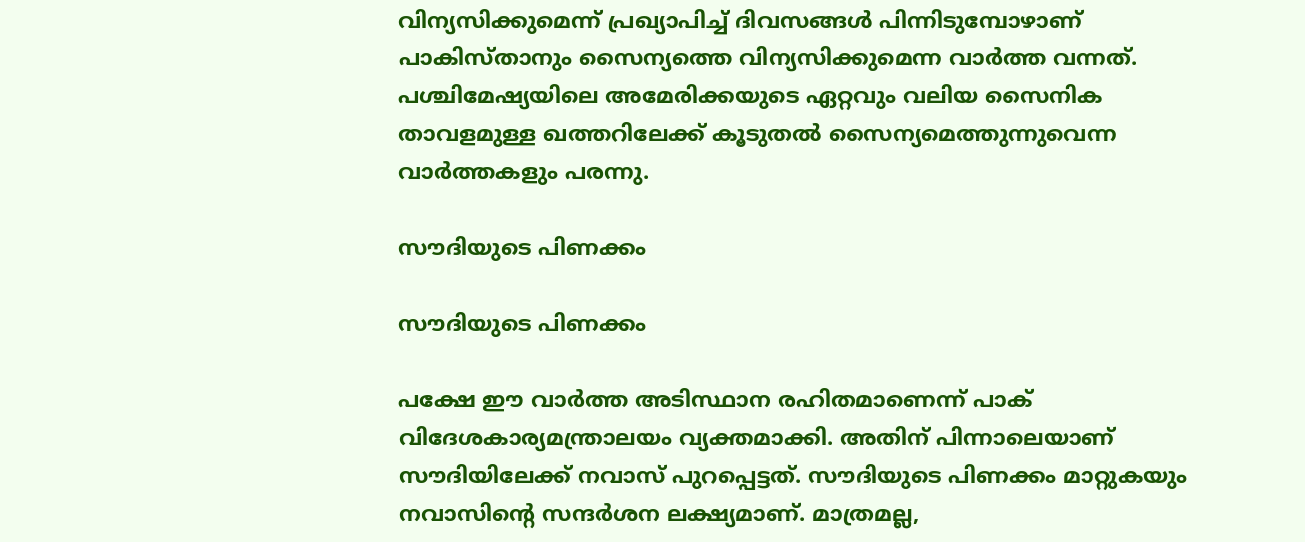വിന്യസിക്കുമെന്ന് പ്രഖ്യാപിച്ച് ദിവസങ്ങള്‍ പിന്നിടുമ്പോഴാണ് പാകിസ്താനും സൈന്യത്തെ വിന്യസിക്കുമെന്ന വാര്‍ത്ത വന്നത്. പശ്ചിമേഷ്യയിലെ അമേരിക്കയുടെ ഏറ്റവും വലിയ സൈനിക താവളമുള്ള ഖത്തറിലേക്ക് കൂടുതല്‍ സൈന്യമെത്തുന്നുവെന്ന വാര്‍ത്തകളും പരന്നു.

സൗദിയുടെ പിണക്കം

സൗദിയുടെ പിണക്കം

പക്ഷേ ഈ വാര്‍ത്ത അടിസ്ഥാന രഹിതമാണെന്ന് പാക് വിദേശകാര്യമന്ത്രാലയം വ്യക്തമാക്കി. അതിന് പിന്നാലെയാണ് സൗദിയിലേക്ക് നവാസ് പുറപ്പെട്ടത്. സൗദിയുടെ പിണക്കം മാറ്റുകയും നവാസിന്റെ സന്ദര്‍ശന ലക്ഷ്യമാണ്. മാത്രമല്ല,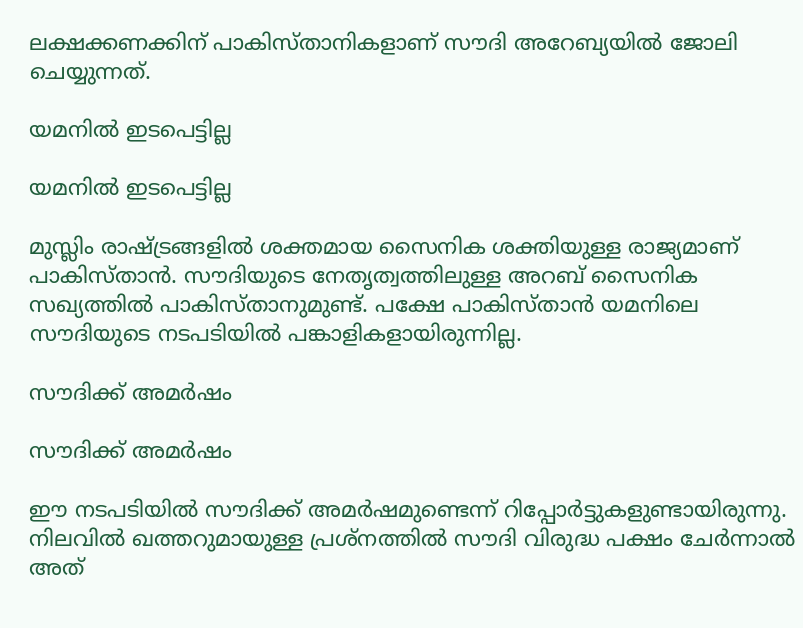ലക്ഷക്കണക്കിന് പാകിസ്താനികളാണ് സൗദി അറേബ്യയില്‍ ജോലി ചെയ്യുന്നത്.

യമനില്‍ ഇടപെട്ടില്ല

യമനില്‍ ഇടപെട്ടില്ല

മുസ്ലിം രാഷ്ട്രങ്ങളില്‍ ശക്തമായ സൈനിക ശക്തിയുള്ള രാജ്യമാണ് പാകിസ്താന്‍. സൗദിയുടെ നേതൃത്വത്തിലുള്ള അറബ് സൈനിക സഖ്യത്തില്‍ പാകിസ്താനുമുണ്ട്. പക്ഷേ പാകിസ്താന്‍ യമനിലെ സൗദിയുടെ നടപടിയില്‍ പങ്കാളികളായിരുന്നില്ല.

സൗദിക്ക് അമര്‍ഷം

സൗദിക്ക് അമര്‍ഷം

ഈ നടപടിയില്‍ സൗദിക്ക് അമര്‍ഷമുണ്ടെന്ന് റിപ്പോര്‍ട്ടുകളുണ്ടായിരുന്നു. നിലവില്‍ ഖത്തറുമായുള്ള പ്രശ്‌നത്തില്‍ സൗദി വിരുദ്ധ പക്ഷം ചേര്‍ന്നാല്‍ അത്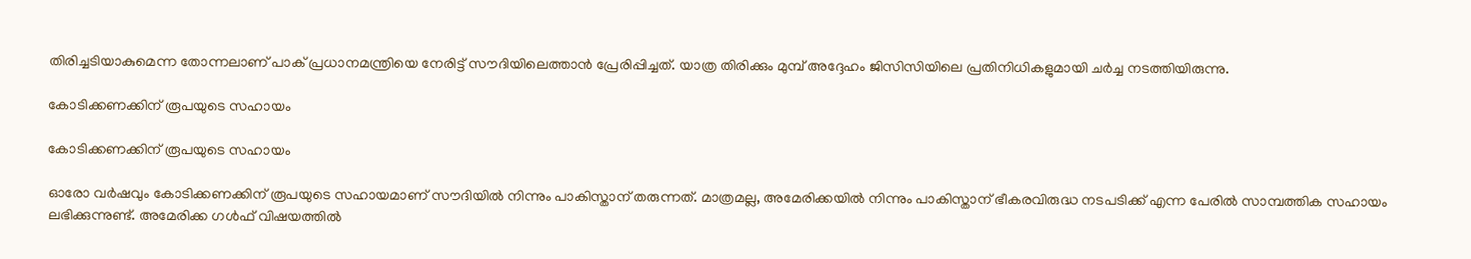തിരിച്ചടിയാകുമെന്ന തോന്നലാണ് പാക് പ്രധാനമന്ത്രിയെ നേരിട്ട് സൗദിയിലെത്താന്‍ പ്രേരിപ്പിച്ചത്. യാത്ര തിരിക്കും മുമ്പ് അദ്ദേഹം ജിസിസിയിലെ പ്രതിനിധികളുമായി ചര്‍ച്ച നടത്തിയിരുന്നു.

കോടിക്കണക്കിന് രൂപയുടെ സഹായം

കോടിക്കണക്കിന് രൂപയുടെ സഹായം

ഓരോ വര്‍ഷവും കോടിക്കണക്കിന് രൂപയുടെ സഹായമാണ് സൗദിയില്‍ നിന്നും പാകിസ്താന് തരുന്നത്. മാത്രമല്ല, അമേരിക്കയില്‍ നിന്നും പാകിസ്താന് ഭീകരവിരുദ്ധ നടപടിക്ക് എന്ന പേരില്‍ സാമ്പത്തിക സഹായം ലഭിക്കുന്നുണ്ട്. അമേരിക്ക ഗള്‍ഫ് വിഷയത്തില്‍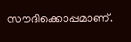സൗദിക്കൊപ്പമാണ്.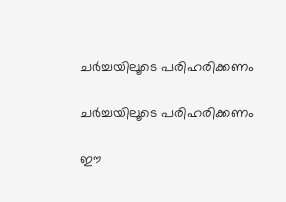ചര്‍ച്ചയിലൂടെ പരിഹരിക്കണം

ചര്‍ച്ചയിലൂടെ പരിഹരിക്കണം

ഈ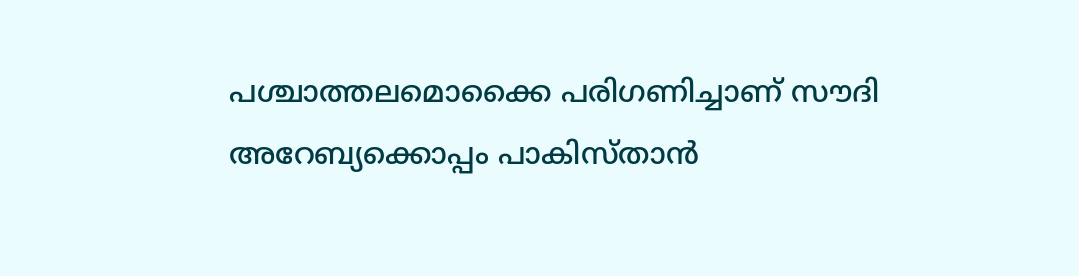പശ്ചാത്തലമൊക്കൈ പരിഗണിച്ചാണ് സൗദി അറേബ്യക്കൊപ്പം പാകിസ്താന്‍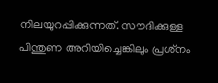നിലയുറപ്പിക്കുന്നത്. സൗദിക്കുള്ള പിന്തുണ അറിയിച്ചെങ്കിലും പ്രശ്‌നം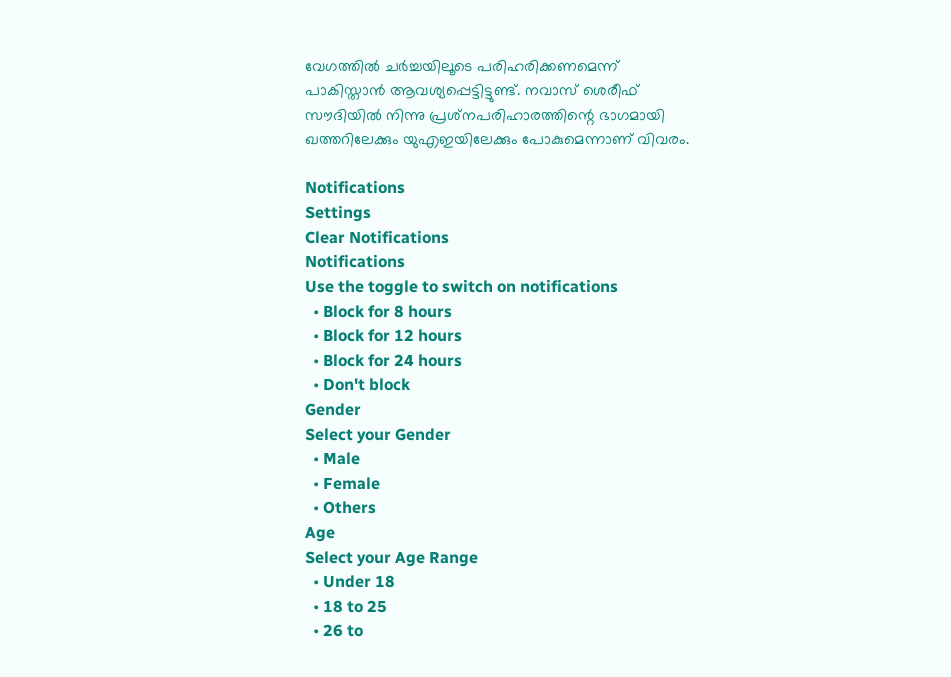വേഗത്തില്‍ ചര്‍ച്ചയിലൂടെ പരിഹരിക്കണമെന്ന് പാകിസ്താന്‍ ആവശ്യപ്പെട്ടിട്ടുണ്ട്. നവാസ് ശെരീഫ് സൗദിയില്‍ നിന്നു പ്രശ്‌നപരിഹാരത്തിന്റെ ഭാഗമായി ഖത്തറിലേക്കും യുഎഇയിലേക്കും പോകുമെന്നാണ് വിവരം.

Notifications
Settings
Clear Notifications
Notifications
Use the toggle to switch on notifications
  • Block for 8 hours
  • Block for 12 hours
  • Block for 24 hours
  • Don't block
Gender
Select your Gender
  • Male
  • Female
  • Others
Age
Select your Age Range
  • Under 18
  • 18 to 25
  • 26 to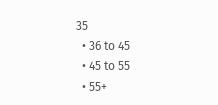35
  • 36 to 45
  • 45 to 55
  • 55+